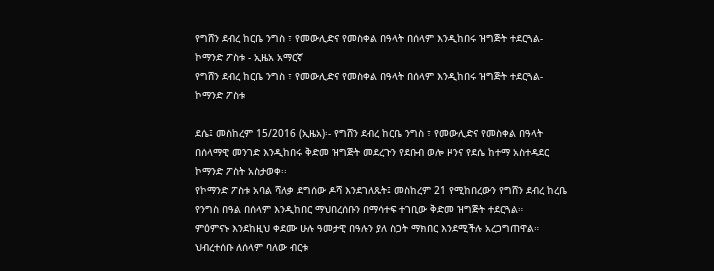የግሸን ደብረ ከርቤ ንግስ ፣ የመውሊድና የመስቀል በዓላት በሰላም እንዲከበሩ ዝግጅት ተደርጓል- ኮማንድ ፖስቱ - ኢዜአ አማርኛ
የግሸን ደብረ ከርቤ ንግስ ፣ የመውሊድና የመስቀል በዓላት በሰላም እንዲከበሩ ዝግጅት ተደርጓል- ኮማንድ ፖስቱ

ደሴ፤ መስከረም 15/2016 (ኢዜአ)፡- የግሸን ደብረ ከርቤ ንግስ ፣ የመውሊድና የመስቀል በዓላት በሰላማዊ መንገድ እንዲከበሩ ቅድመ ዝግጅት መደረጉን የደቡብ ወሎ ዞንና የደሴ ከተማ አስተዳደር ኮማንድ ፖስት አስታወቀ፡፡
የኮማንድ ፖስቱ አባል ሻለቃ ደግሰው ዶሻ እንደገለጹት፤ መስከረም 21 የሚከበረውን የግሸን ደብረ ከረቤ የንግስ በዓል በሰላም እንዲከበር ማህበረሰቡን በማሳተፍ ተገቢው ቅድመ ዝግጅት ተደርጓል።
ምዕምናኑ እንደከዚህ ቀደሙ ሁሉ ዓመታዊ በዓሉን ያለ ስጋት ማክበር እንደሚችሉ አረጋግጠዋል።
ህብረተሰቡ ለሰላም ባለው ብርቱ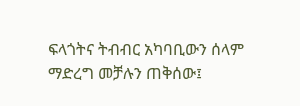ፍላጎትና ትብብር አካባቢውን ሰላም ማድረግ መቻሉን ጠቅሰው፤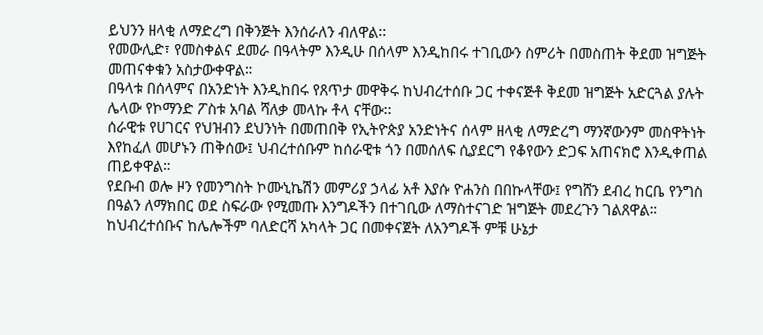ይህንን ዘላቂ ለማድረግ በቅንጅት እንሰራለን ብለዋል፡፡
የመውሊድ፣ የመስቀልና ደመራ በዓላትም እንዲሁ በሰላም እንዲከበሩ ተገቢውን ስምሪት በመስጠት ቅደመ ዝግጅት መጠናቀቁን አስታውቀዋል።
በዓላቱ በሰላምና በአንድነት እንዲከበሩ የጸጥታ መዋቅሩ ከህብረተሰቡ ጋር ተቀናጅቶ ቅደመ ዝግጅት አድርጓል ያሉት ሌላው የኮማንድ ፖስቱ አባል ሻለቃ መላኩ ቶላ ናቸው፡፡
ሰራዊቱ የሀገርና የህዝብን ደህንነት በመጠበቅ የኢትዮጵያ አንድነትና ሰላም ዘላቂ ለማድረግ ማንኛውንም መስዋትነት እየከፈለ መሆኑን ጠቅሰው፤ ህብረተሰቡም ከሰራዊቱ ጎን በመሰለፍ ሲያደርግ የቆየውን ድጋፍ አጠናክሮ እንዲቀጠል ጠይቀዋል።
የደቡብ ወሎ ዞን የመንግስት ኮሙኒኬሽን መምሪያ ኃላፊ አቶ እያሱ ዮሐንስ በበኩላቸው፤ የግሸን ደብረ ከርቤ የንግስ በዓልን ለማክበር ወደ ስፍራው የሚመጡ እንግዶችን በተገቢው ለማስተናገድ ዝግጅት መደረጉን ገልጸዋል።
ከህብረተሰቡና ከሌሎችም ባለድርሻ አካላት ጋር በመቀናጀት ለአንግዶች ምቹ ሁኔታ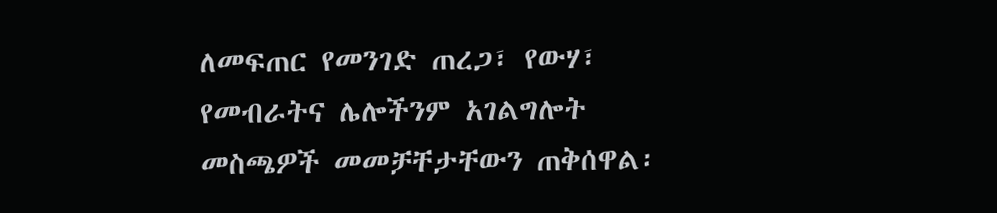ለመፍጠር የመንገድ ጠረጋ፣ የውሃ፣ የመብራትና ሌሎችንም አገልግሎት መስጫዎች መመቻቸታቸውን ጠቅሰዋል፡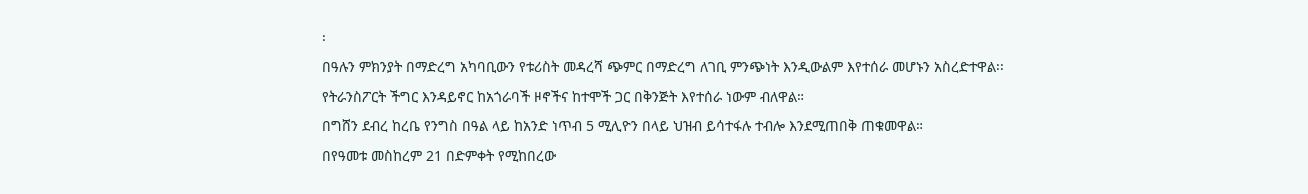፡
በዓሉን ምክንያት በማድረግ አካባቢውን የቱሪስት መዳረሻ ጭምር በማድረግ ለገቢ ምንጭነት እንዲውልም እየተሰራ መሆኑን አስረድተዋል፡፡
የትራንስፖርት ችግር እንዳይኖር ከአጎራባች ዞኖችና ከተሞች ጋር በቅንጅት እየተሰራ ነውም ብለዋል።
በግሸን ደብረ ከረቤ የንግስ በዓል ላይ ከአንድ ነጥብ 5 ሚሊዮን በላይ ህዝብ ይሳተፋሉ ተብሎ እንደሚጠበቅ ጠቁመዋል።
በየዓመቱ መስከረም 21 በድምቀት የሚከበረው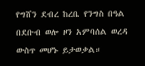የግሸን ደብረ ከረቤ የንግስ በዓል በደቡብ ወሎ ዞን አምባሰል ወረዳ ውስጥ መሆኑ ይታወቃል።